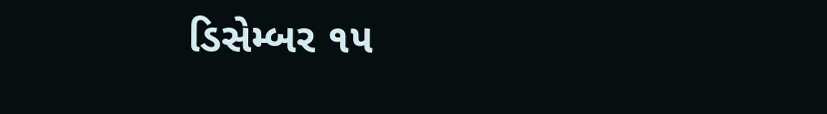ડિસેમ્બર ૧૫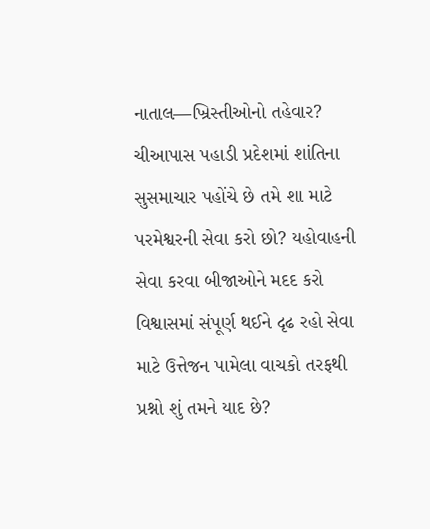નાતાલ—ખ્રિસ્તીઓનો તહેવાર? ચીઆપાસ પહાડી પ્રદેશમાં શાંતિના સુસમાચાર પહોંચે છે તમે શા માટે પરમેશ્વરની સેવા કરો છો? યહોવાહની સેવા કરવા બીજાઓને મદદ કરો વિશ્વાસમાં સંપૂર્ણ થઈને દૃઢ રહો સેવા માટે ઉત્તેજન પામેલા વાચકો તરફથી પ્રશ્નો શું તમને યાદ છે?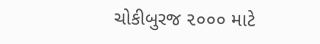ચોકીબુરજ ૨૦૦૦ માટે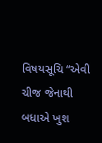વિષયસૂચિ “એવી ચીજ જેનાથી બધાએ ખુશ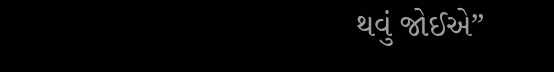થવું જોઈએ”